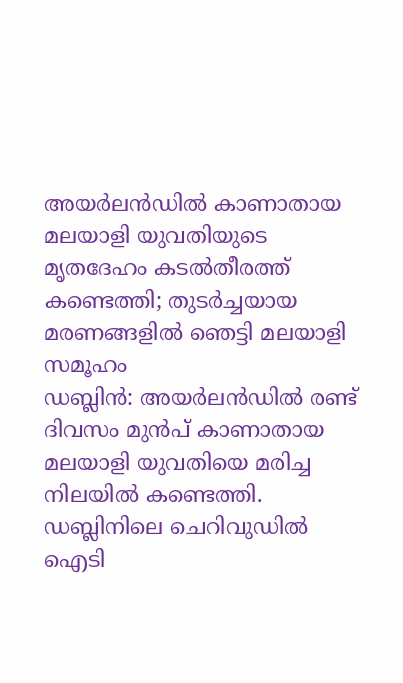അയർലൻഡിൽ കാണാതായ മലയാളി യുവതിയുടെ മൃതദേഹം കടൽതീരത്ത് കണ്ടെത്തി; തുടർച്ചയായ മരണങ്ങളിൽ ഞെട്ടി മലയാളി സമൂഹം
ഡബ്ലിൻ: അയർലൻഡിൽ രണ്ട് ദിവസം മുൻപ് കാണാതായ മലയാളി യുവതിയെ മരിച്ച നിലയിൽ കണ്ടെത്തി. ഡബ്ലിനിലെ ചെറിവുഡിൽ ഐടി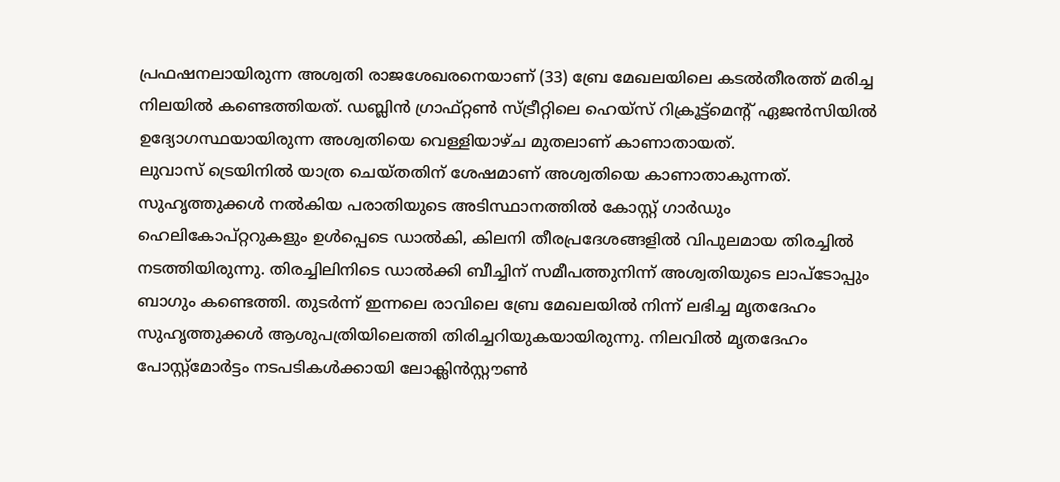പ്രഫഷനലായിരുന്ന അശ്വതി രാജശേഖരനെയാണ് (33) ബ്രേ മേഖലയിലെ കടൽതീരത്ത് മരിച്ച നിലയിൽ കണ്ടെത്തിയത്. ഡബ്ലിൻ ഗ്രാഫ്റ്റൺ സ്ട്രീറ്റിലെ ഹെയ്സ് റിക്രൂട്ട്മെന്റ് ഏജൻസിയിൽ ഉദ്യോഗസ്ഥയായിരുന്ന അശ്വതിയെ വെള്ളിയാഴ്ച മുതലാണ് കാണാതായത്.
ലുവാസ് ട്രെയിനിൽ യാത്ര ചെയ്തതിന് ശേഷമാണ് അശ്വതിയെ കാണാതാകുന്നത്. സുഹൃത്തുക്കൾ നൽകിയ പരാതിയുടെ അടിസ്ഥാനത്തിൽ കോസ്റ്റ് ഗാർഡും ഹെലികോപ്റ്ററുകളും ഉൾപ്പെടെ ഡാൽകി, കിലനി തീരപ്രദേശങ്ങളിൽ വിപുലമായ തിരച്ചിൽ നടത്തിയിരുന്നു. തിരച്ചിലിനിടെ ഡാൽക്കി ബീച്ചിന് സമീപത്തുനിന്ന് അശ്വതിയുടെ ലാപ്ടോപ്പും ബാഗും കണ്ടെത്തി. തുടർന്ന് ഇന്നലെ രാവിലെ ബ്രേ മേഖലയിൽ നിന്ന് ലഭിച്ച മൃതദേഹം സുഹൃത്തുക്കൾ ആശുപത്രിയിലെത്തി തിരിച്ചറിയുകയായിരുന്നു. നിലവിൽ മൃതദേഹം പോസ്റ്റ്മോർട്ടം നടപടികൾക്കായി ലോക്ലിൻസ്റ്റൗൺ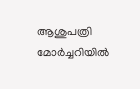ആശുപത്രി മോർച്ചറിയിൽ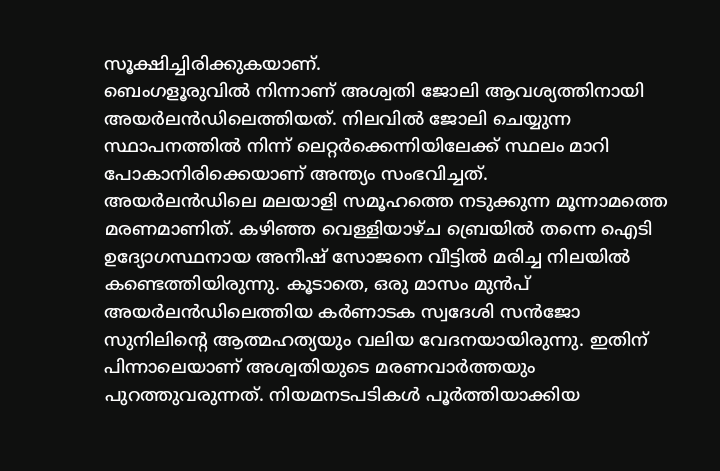സൂക്ഷിച്ചിരിക്കുകയാണ്.
ബെംഗളൂരുവിൽ നിന്നാണ് അശ്വതി ജോലി ആവശ്യത്തിനായി അയർലൻഡിലെത്തിയത്. നിലവിൽ ജോലി ചെയ്യുന്ന സ്ഥാപനത്തിൽ നിന്ന് ലെറ്റർക്കെന്നിയിലേക്ക് സ്ഥലം മാറി പോകാനിരിക്കെയാണ് അന്ത്യം സംഭവിച്ചത്.
അയർലൻഡിലെ മലയാളി സമൂഹത്തെ നടുക്കുന്ന മൂന്നാമത്തെ മരണമാണിത്. കഴിഞ്ഞ വെള്ളിയാഴ്ച ബ്രെയിൽ തന്നെ ഐടി ഉദ്യോഗസ്ഥനായ അനീഷ് സോജനെ വീട്ടിൽ മരിച്ച നിലയിൽ കണ്ടെത്തിയിരുന്നു. കൂടാതെ, ഒരു മാസം മുൻപ് അയർലൻഡിലെത്തിയ കർണാടക സ്വദേശി സൻജോ സുനിലിന്റെ ആത്മഹത്യയും വലിയ വേദനയായിരുന്നു. ഇതിന് പിന്നാലെയാണ് അശ്വതിയുടെ മരണവാർത്തയും പുറത്തുവരുന്നത്. നിയമനടപടികൾ പൂർത്തിയാക്കിയ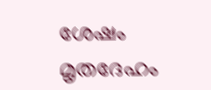ശേഷം മൃതദേഹം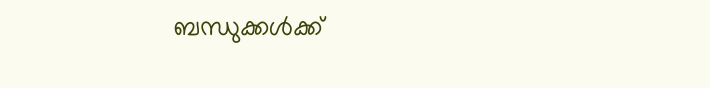ബന്ധുക്കൾക്ക്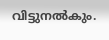വിട്ടുനൽകും.